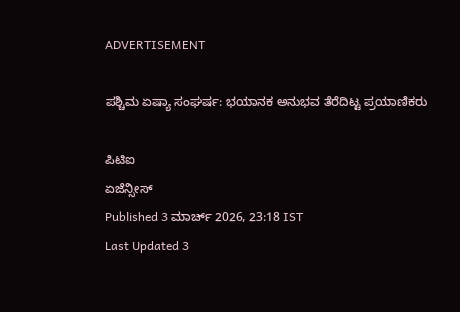ADVERTISEMENT

ಪಶ್ಚಿಮ ಏಷ್ಯಾ ಸಂಘರ್ಷ: ಭಯಾನಕ ಅನುಭವ ತೆರೆದಿಟ್ಟ ಪ್ರಯಾಣಿಕರು

ಪಿಟಿಐ
ಏಜೆನ್ಸೀಸ್
Published 3 ಮಾರ್ಚ್ 2026, 23:18 IST
Last Updated 3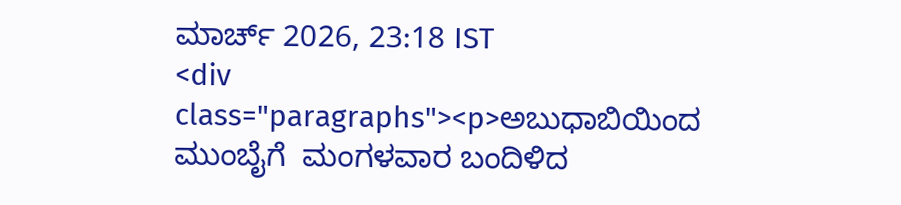ಮಾರ್ಚ್ 2026, 23:18 IST
<div class="paragraphs"><p>ಅಬುಧಾಬಿಯಿಂದ ಮುಂಬೈಗೆ  ಮಂಗಳವಾರ ಬಂದಿಳಿದ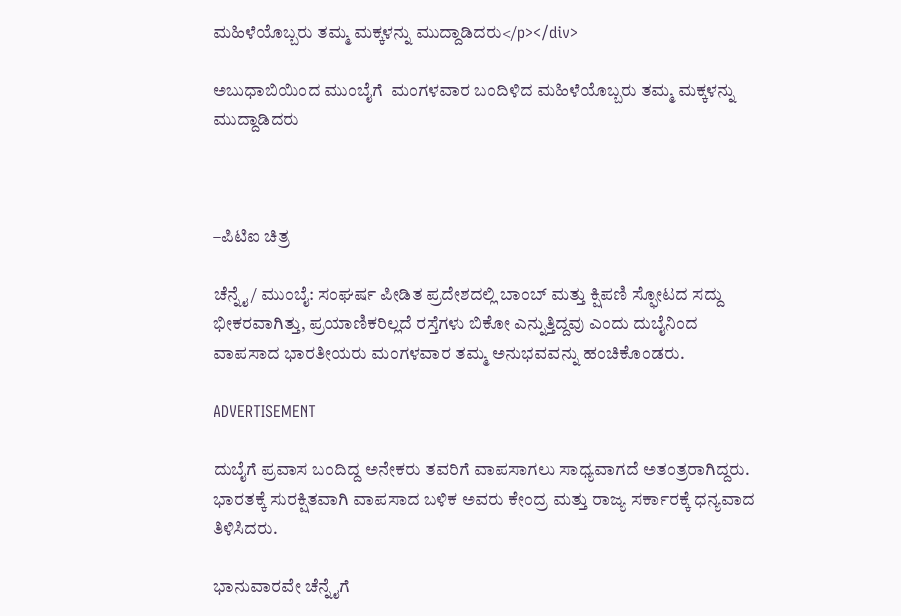ಮಹಿಳೆಯೊಬ್ಬರು ತಮ್ಮ ಮಕ್ಕಳನ್ನು ಮುದ್ದಾಡಿದರು</p></div>

ಅಬುಧಾಬಿಯಿಂದ ಮುಂಬೈಗೆ  ಮಂಗಳವಾರ ಬಂದಿಳಿದ ಮಹಿಳೆಯೊಬ್ಬರು ತಮ್ಮ ಮಕ್ಕಳನ್ನು ಮುದ್ದಾಡಿದರು



–ಪಿಟಿಐ ಚಿತ್ರ

ಚೆನ್ನೈ/ ಮುಂಬೈ: ಸಂಘರ್ಷ ಪೀಡಿತ ಪ್ರದೇಶದಲ್ಲಿ ಬಾಂಬ್‌ ಮತ್ತು ಕ್ಷಿಪಣಿ ಸ್ಫೋಟದ ಸದ್ದು ಭೀಕರವಾಗಿತ್ತು, ಪ್ರಯಾಣಿಕರಿಲ್ಲದೆ ರಸ್ತೆಗಳು ಬಿಕೋ ಎನ್ನುತ್ತಿದ್ದವು ಎಂದು ದುಬೈನಿಂದ ವಾಪಸಾದ ಭಾರತೀಯರು ಮಂಗಳವಾರ ತಮ್ಮ ಅನುಭವವನ್ನು ಹಂಚಿಕೊಂಡರು.

ADVERTISEMENT

ದುಬೈಗೆ ಪ್ರವಾಸ ಬಂದಿದ್ದ ಅನೇಕರು ತವರಿಗೆ ವಾಪಸಾಗಲು ಸಾಧ್ಯವಾಗದೆ ಅತಂತ್ರರಾಗಿದ್ದರು. ಭಾರತಕ್ಕೆ ಸುರಕ್ಷಿತವಾಗಿ ವಾಪಸಾದ ಬಳಿಕ ಅವರು ಕೇಂದ್ರ ಮತ್ತು ರಾಜ್ಯ ಸರ್ಕಾರಕ್ಕೆ ಧನ್ಯವಾದ ತಿಳಿಸಿದರು.

ಭಾನುವಾರವೇ ಚೆನ್ನೈಗೆ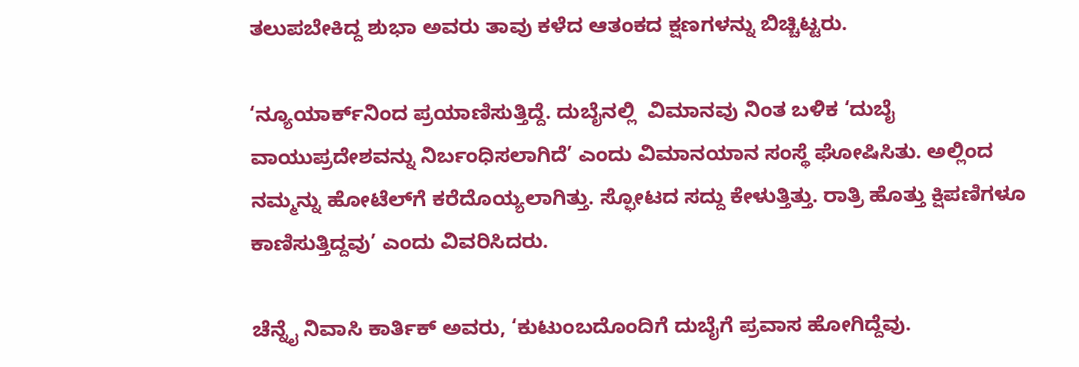ತಲುಪಬೇಕಿದ್ದ ಶುಭಾ ಅವರು ತಾವು ಕಳೆದ ಆತಂಕದ ಕ್ಷಣಗಳನ್ನು ಬಿಚ್ಚಿಟ್ಟರು.

‘ನ್ಯೂಯಾರ್ಕ್‌ನಿಂದ ಪ್ರಯಾಣಿಸುತ್ತಿದ್ದೆ. ದುಬೈನಲ್ಲಿ  ವಿಮಾನವು ನಿಂತ ಬಳಿಕ ‘ದುಬೈ ವಾಯುಪ್ರದೇಶವನ್ನು ನಿರ್ಬಂಧಿಸಲಾಗಿದೆ’ ಎಂದು ವಿಮಾನಯಾನ ಸಂಸ್ಥೆ ಘೋಷಿಸಿತು. ಅಲ್ಲಿಂದ ನಮ್ಮನ್ನು ಹೋಟೆಲ್‌ಗೆ ಕರೆದೊಯ್ಯಲಾಗಿತ್ತು. ಸ್ಫೋಟದ ಸದ್ದು ಕೇಳುತ್ತಿತ್ತು. ರಾತ್ರಿ ಹೊತ್ತು ಕ್ಷಿಪಣಿಗಳೂ ಕಾಣಿಸುತ್ತಿದ್ದವು’ ಎಂದು ವಿವರಿಸಿದರು.

ಚೆನ್ನೈ ನಿವಾಸಿ ಕಾರ್ತಿಕ್‌ ಅವರು, ‘ಕುಟುಂಬದೊಂದಿಗೆ ದುಬೈಗೆ ಪ್ರವಾಸ ಹೋಗಿದ್ದೆವು.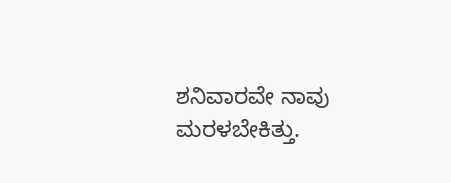ಶನಿವಾರವೇ ನಾವು ಮರಳಬೇಕಿತ್ತು.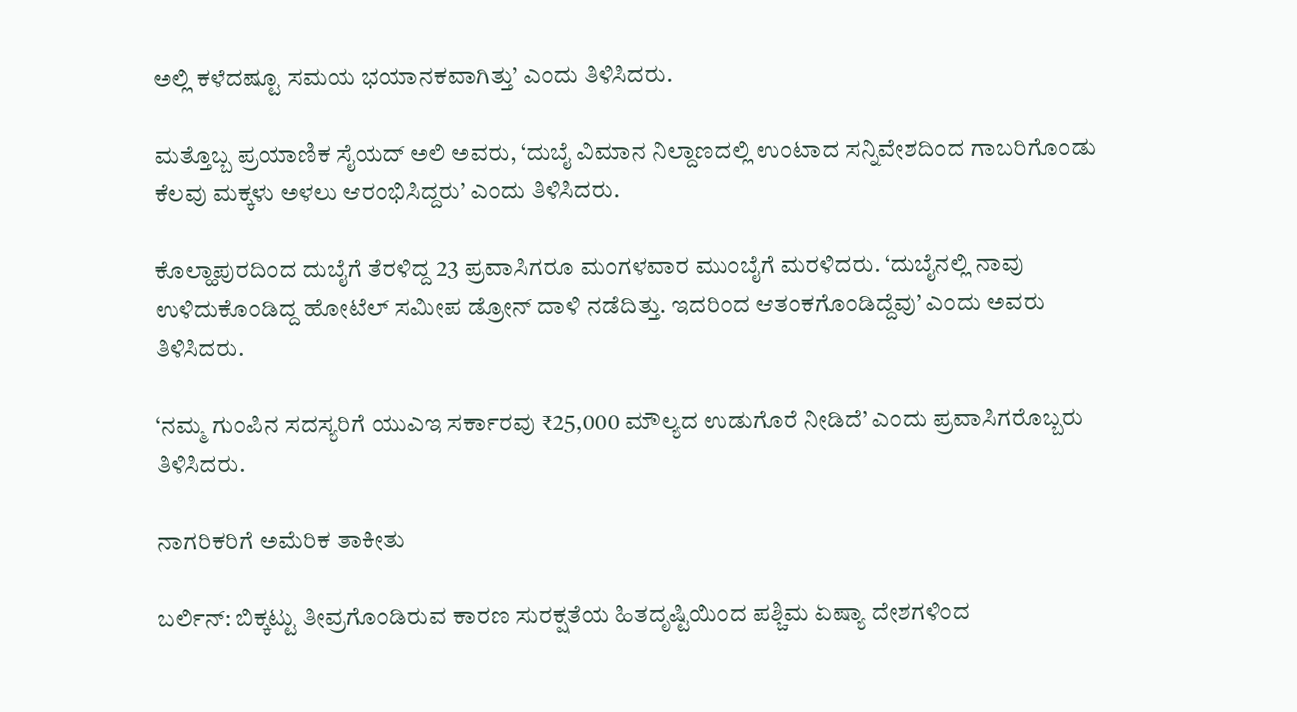ಅಲ್ಲಿ ಕಳೆದಷ್ಟೂ ಸಮಯ ಭಯಾನಕವಾಗಿತ್ತು’ ಎಂದು ತಿಳಿಸಿದರು.

ಮತ್ತೊಬ್ಬ ಪ್ರಯಾಣಿಕ ಸೈಯದ್‌ ಅಲಿ ಅವರು, ‘ದುಬೈ ವಿಮಾನ ನಿಲ್ದಾಣದಲ್ಲಿ ಉಂಟಾದ ಸನ್ನಿವೇಶದಿಂದ ಗಾಬರಿಗೊಂಡು ಕೆಲವು ಮಕ್ಕಳು ಅಳಲು ಆರಂಭಿಸಿದ್ದರು’ ಎಂದು ತಿಳಿಸಿದರು.

ಕೊಲ್ಹಾಪುರದಿಂದ ದುಬೈಗೆ ತೆರಳಿದ್ದ 23 ಪ್ರವಾಸಿಗರೂ ಮಂಗಳವಾರ ಮುಂಬೈಗೆ ಮರಳಿದರು. ‘ದುಬೈನಲ್ಲಿ ನಾವು ಉಳಿದುಕೊಂಡಿದ್ದ ಹೋಟೆಲ್‌ ಸಮೀಪ ಡ್ರೋನ್‌ ದಾಳಿ ನಡೆದಿತ್ತು. ಇದರಿಂದ ಆತಂಕಗೊಂಡಿದ್ದೆವು’ ಎಂದು ಅವರು ತಿಳಿಸಿದರು.

‘ನಮ್ಮ ಗುಂಪಿನ ಸದಸ್ಯರಿಗೆ ಯುಎಇ ಸರ್ಕಾರವು ₹25,000 ಮೌಲ್ಯದ ಉಡುಗೊರೆ ನೀಡಿದೆ’ ಎಂದು ಪ್ರವಾಸಿಗರೊಬ್ಬರು ತಿಳಿಸಿದರು.

ನಾಗರಿಕರಿಗೆ ಅಮೆರಿಕ ತಾಕೀತು

ಬರ್ಲಿನ್: ಬಿಕ್ಕಟ್ಟು ತೀವ್ರಗೊಂಡಿರುವ ಕಾರಣ ಸುರಕ್ಷತೆಯ ಹಿತದೃಷ್ಟಿಯಿಂದ ಪಶ್ಚಿಮ ಏಷ್ಯಾ ದೇಶಗಳಿಂದ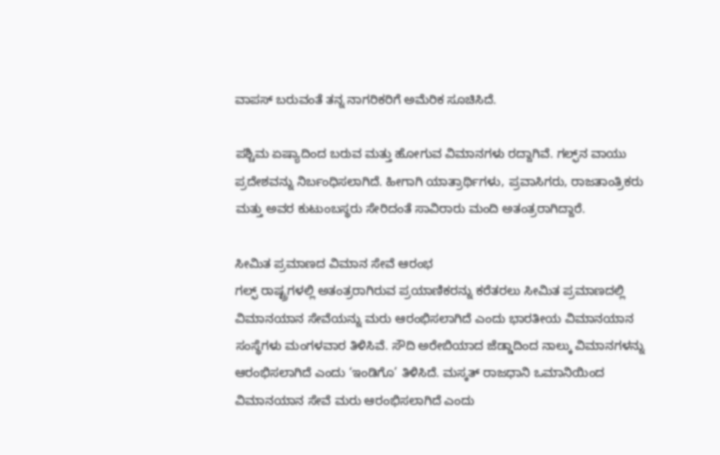ವಾಪಸ್‌ ಬರುವಂತೆ ತನ್ನ ನಾಗರಿಕರಿಗೆ ಅಮೆರಿಕ ಸೂಚಿಸಿದೆ.

ಪಶ್ಚಿಮ ಏಷ್ಯಾದಿಂದ ಬರುವ ಮತ್ತು ಹೋಗುವ ವಿಮಾನಗಳು ರದ್ದಾಗಿವೆ. ಗಲ್ಫ್‌ನ ವಾಯು ಪ್ರದೇಶವನ್ನು ನಿರ್ಬಂಧಿಸಲಾಗಿದೆ. ಹೀಗಾಗಿ ಯಾತ್ರಾರ್ಥಿಗಳು, ಪ್ರವಾಸಿಗರು, ರಾಜತಾಂತ್ರಿಕರು ಮತ್ತು ಅವರ ಕುಟುಂಬಸ್ಥರು ಸೇರಿದಂತೆ ಸಾವಿರಾರು ಮಂದಿ ಅತಂತ್ರರಾಗಿದ್ದಾರೆ.

ಸೀಮಿತ ಪ್ರಮಾಣದ ವಿಮಾನ ಸೇವೆ ಆರಂಭ
ಗಲ್ಫ್‌ ರಾಷ್ಟ್ರಗಳಲ್ಲಿ ಅತಂತ್ರರಾಗಿರುವ ಪ್ರಯಾಣಿಕರನ್ನು ಕರೆತರಲು ಸೀಮಿತ ಪ್ರಮಾಣದಲ್ಲಿ ವಿಮಾನಯಾನ ಸೇವೆಯನ್ನು ಮರು ಆರಂಭಿಸಲಾಗಿದೆ ಎಂದು ಭಾರತೀಯ ವಿಮಾನಯಾನ ಸಂಸ್ಥೆಗಳು ಮಂಗಳವಾರ ತಿಳಿಸಿವೆ. ಸೌದಿ ಅರೇಬಿಯಾದ ಜೆಡ್ಡಾದಿಂದ ನಾಲ್ಕು ವಿಮಾನಗಳನ್ನು ಆರಂಭಿಸಲಾಗಿದೆ ಎಂದು ‘ಇಂಡಿಗೊ’ ತಿಳಿಸಿದೆ. ಮಸ್ಕತ್‌ ರಾಜಧಾನಿ ಒಮಾನಿಯಿಂದ ವಿಮಾನಯಾನ ಸೇವೆ ಮರು ಆರಂಭಿಸಲಾಗಿದೆ ಎಂದು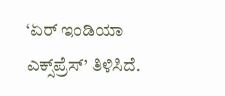‘ಏರ್‌ ಇಂಡಿಯಾ ಎಕ್ಸ್‌ಪ್ರೆಸ್‌’ ತಿಳಿಸಿದೆ.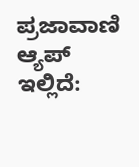ಪ್ರಜಾವಾಣಿ ಆ್ಯಪ್ ಇಲ್ಲಿದೆ: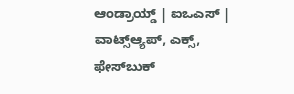ಆಂಡ್ರಾಯ್ಡ್ | ಐಒಎಸ್ | ವಾಟ್ಸ್ಆ್ಯಪ್, ಎಕ್ಸ್, ಫೇಸ್‌ಬುಕ್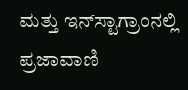ಮತ್ತು ಇನ್‌ಸ್ಟಾಗ್ರಾಂನಲ್ಲಿ ಪ್ರಜಾವಾಣಿ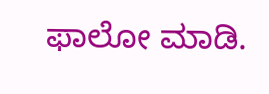ಫಾಲೋ ಮಾಡಿ.